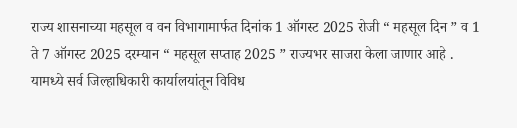राज्य शासनाच्या महसूल व वन विभागामार्फत दिनांक 1 ऑगस्ट 2025 रोजी “ महसूल दिन ” व 1 ते 7 ऑगस्ट 2025 दरम्यान “ महसूल सप्ताह 2025 ” राज्यभर साजरा केला जाणार आहे . यामध्ये सर्व जिल्हाधिकारी कार्यालयांतून विविध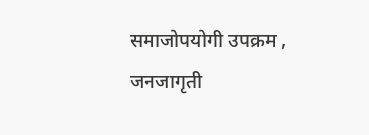समाजोपयोगी उपक्रम , जनजागृती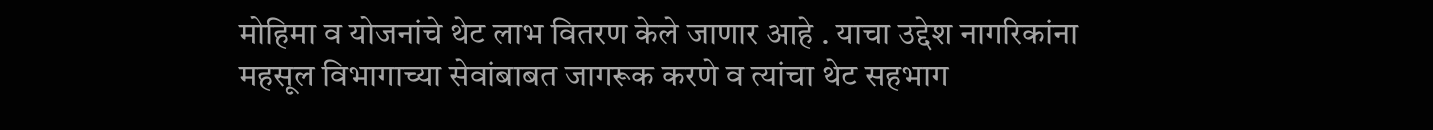मोहिमा व योजनांचे थेट लाभ वितरण केले जाणार आहे . याचा उद्देश नागरिकांना महसूल विभागाच्या सेवांबाबत जागरूक करणे व त्यांचा थेट सहभाग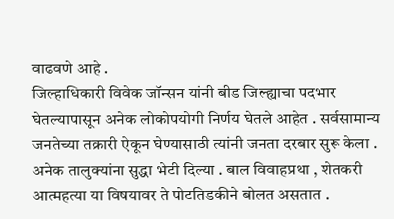वाढवणे आहे .
जिल्हाधिकारी विवेक जॉन्सन यांनी बीड जिल्ह्याचा पदभार घेतल्यापासून अनेक लोकोपयोगी निर्णय घेतले आहेत . सर्वसामान्य जनतेच्या तक्रारी ऐकून घेण्यासाठी त्यांनी जनता दरबार सुरू केला . अनेक तालुक्यांना सुद्धा भेटी दिल्या . बाल विवाहप्रथा , शेतकरी आत्महत्या या विषयावर ते पोटतिडकीने बोलत असतात .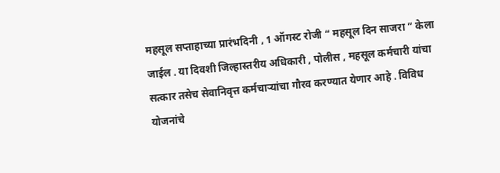महसूल सप्ताहाच्या प्रारंभदिनी , 1 ऑगस्ट रोजी “ महसूल दिन साजरा ” केला जाईल . या दिवशी जिल्हास्तरीय अधिकारी , पोलीस , महसूल कर्मचारी यांचा सत्कार तसेच सेवानिवृत्त कर्मचाऱ्यांचा गौरव करण्यात येणार आहे . विविध योजनांचे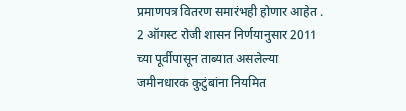प्रमाणपत्र वितरण समारंभही होणार आहेत .
2 ऑगस्ट रोजी शासन निर्णयानुसार 2011 च्या पूर्वीपासून ताब्यात असलेल्या जमीनधारक कुटुंबांना नियमित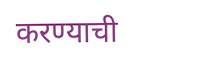करण्याची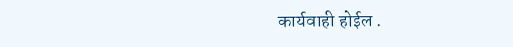कार्यवाही होईल .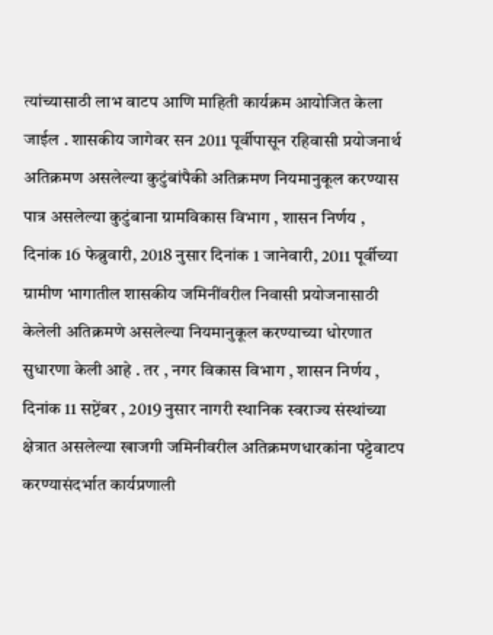त्यांच्यासाठी लाभ वाटप आणि माहिती कार्यक्रम आयोजित केला जाईल . शासकीय जागेवर सन 2011 पूर्वीपासून रहिवासी प्रयोजनार्थ अतिक्रमण असलेल्या कुटुंबांपैकी अतिक्रमण नियमानुकूल करण्यास पात्र असलेल्या कुटुंबाना ग्रामविकास विभाग , शासन निर्णय , दिनांक 16 फेब्रुवारी, 2018 नुसार दिनांक 1 जानेवारी, 2011 पूर्वीच्या ग्रामीण भागातील शासकीय जमिनींवरील निवासी प्रयोजनासाठी केलेली अतिक्रमणे असलेल्या नियमानुकूल करण्याच्या धोरणात सुधारणा केली आहे . तर , नगर विकास विभाग , शासन निर्णय , दिनांक 11 सप्टेंबर , 2019 नुसार नागरी स्थानिक स्वराज्य संस्थांच्या क्षेत्रात असलेल्या खाजगी जमिनीवरील अतिक्रमणधारकांना पट्टेवाटप करण्यासंदर्भात कार्यप्रणाली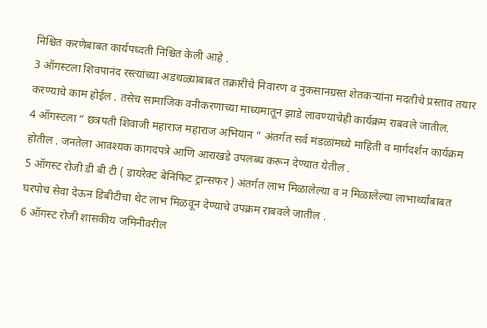निश्चित करणेबाबत कार्यपध्दती निश्चित केली आहे .
3 ऑगस्टला शिवपानंद रस्त्यांच्या अडथळ्यांबाबत तक्रारींचे निवारण व नुकसानग्रस्त शेतकऱ्यांना मदतीचे प्रस्ताव तयार करण्याचे काम होईल . तसेच सामाजिक वनीकरणाच्या माध्यमातून झाडे लावण्याचेही कार्यक्रम राबवले जातील.
4 ऑगस्टला “ छत्रपती शिवाजी महाराज महाराज अभियान ” अंतर्गत सर्व मंडळांमध्ये माहिती व मार्गदर्शन कार्यक्रम होतील . जनतेला आवश्यक कागदपत्रे आणि आराखडे उपलब्ध करून देण्यात येतील .
5 ऑगस्ट रोजी डी बी टी ( डायरेक्ट बेनिफिट ट्रान्सफर ) अंतर्गत लाभ मिळालेल्या व न मिळालेल्या लाभार्थ्यांबाबत घरपोच सेवा देऊन डिबीटीचा थेट लाभ मिळवून देण्याचे उपक्रम राबवले जातील .
6 ऑगस्ट रोजी शासकीय जमिनीवरील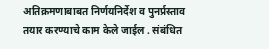अतिक्रमणाबाबत निर्णयनिर्देश व पुनर्प्रस्ताव तयार करण्याचे काम केले जाईल . संबंधित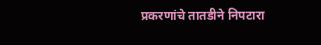प्रकरणांचे तातडीने निपटारा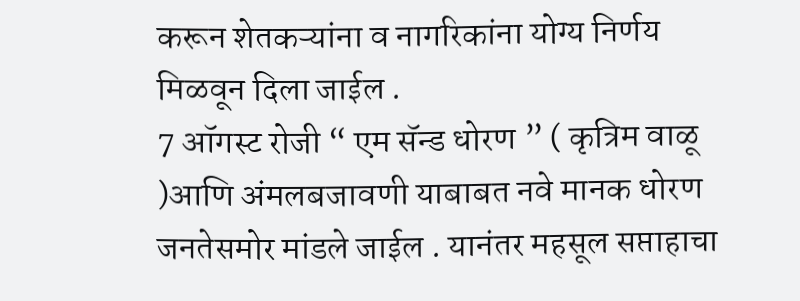करून शेतकऱ्यांना व नागरिकांना योग्य निर्णय मिळवून दिला जाईल .
7 ऑगस्ट रोजी “ एम सॅन्ड धोरण ” ( कृत्रिम वाळू )आणि अंमलबजावणी याबाबत नवे मानक धोरण जनतेसमोर मांडले जाईल . यानंतर महसूल सप्ताहाचा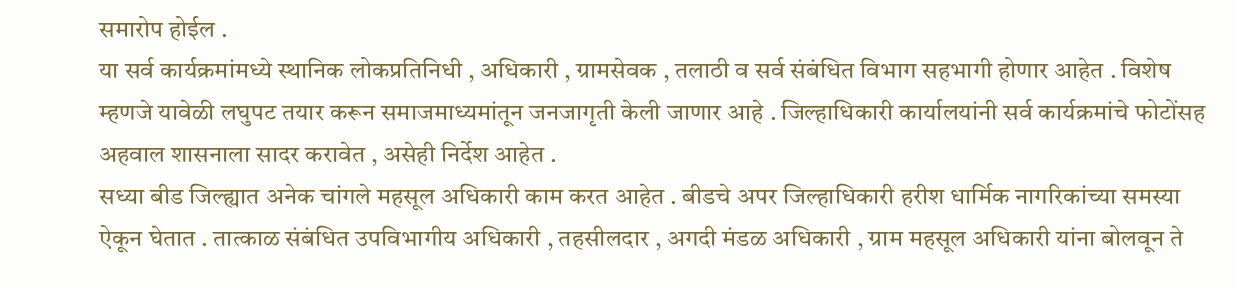समारोप होईल .
या सर्व कार्यक्रमांमध्ये स्थानिक लोकप्रतिनिधी , अधिकारी , ग्रामसेवक , तलाठी व सर्व संबंधित विभाग सहभागी होणार आहेत . विशेष म्हणजे यावेळी लघुपट तयार करून समाजमाध्यमांतून जनजागृती केली जाणार आहे . जिल्हाधिकारी कार्यालयांनी सर्व कार्यक्रमांचे फोटोंसह अहवाल शासनाला सादर करावेत , असेही निर्देश आहेत .
सध्या बीड जिल्ह्यात अनेक चांगले महसूल अधिकारी काम करत आहेत . बीडचे अपर जिल्हाधिकारी हरीश धार्मिक नागरिकांच्या समस्या ऐकून घेतात . तात्काळ संबंधित उपविभागीय अधिकारी , तहसीलदार , अगदी मंडळ अधिकारी , ग्राम महसूल अधिकारी यांना बोलवून ते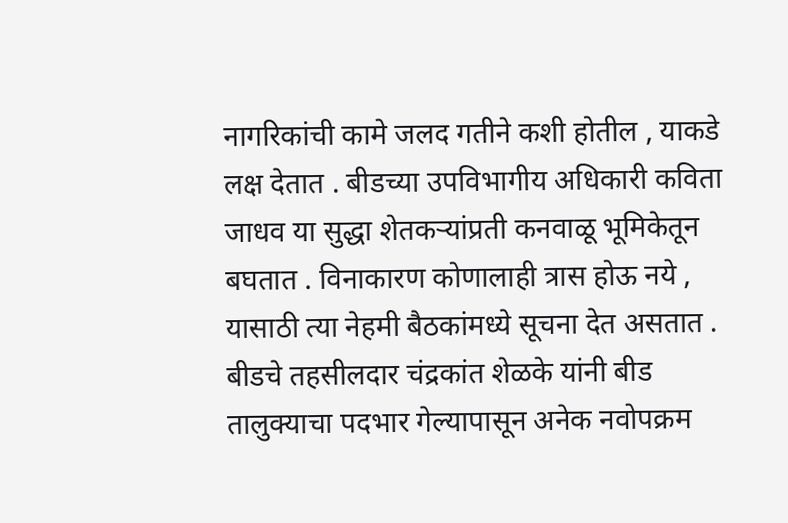नागरिकांची कामे जलद गतीने कशी होतील , याकडे लक्ष देतात . बीडच्या उपविभागीय अधिकारी कविता जाधव या सुद्धा शेतकऱ्यांप्रती कनवाळू भूमिकेतून बघतात . विनाकारण कोणालाही त्रास होऊ नये , यासाठी त्या नेहमी बैठकांमध्ये सूचना देत असतात .
बीडचे तहसीलदार चंद्रकांत शेळके यांनी बीड तालुक्याचा पदभार गेल्यापासून अनेक नवोपक्रम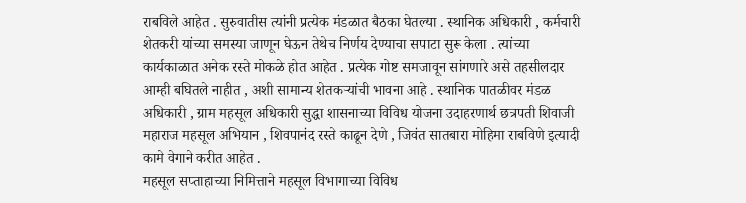राबविले आहेत . सुरुवातीस त्यांनी प्रत्येक मंडळात बैठका घेतल्या . स्थानिक अधिकारी , कर्मचारी शेतकरी यांच्या समस्या जाणून घेऊन तेथेच निर्णय देण्याचा सपाटा सुरू केला . त्यांच्या कार्यकाळात अनेक रस्ते मोकळे होत आहेत . प्रत्येक गोष्ट समजावून सांगणारे असे तहसीलदार आम्ही बघितले नाहीत , अशी सामान्य शेतकऱ्यांची भावना आहे . स्थानिक पातळीवर मंडळ अधिकारी , ग्राम महसूल अधिकारी सुद्धा शासनाच्या विविध योजना उदाहरणार्थ छत्रपती शिवाजी महाराज महसूल अभियान , शिवपानंद रस्ते काढून देणे , जिवंत सातबारा मोहिमा राबविणे इत्यादी कामे वेगाने करीत आहेत .
महसूल सप्ताहाच्या निमित्ताने महसूल विभागाच्या विविध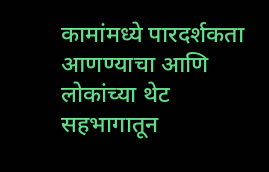कामांमध्ये पारदर्शकता आणण्याचा आणि लोकांच्या थेट सहभागातून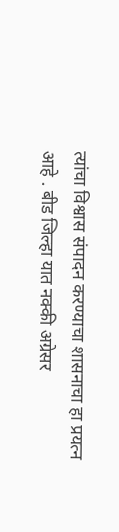त्यांचा विश्वास संपादन करण्याचा शासनाचा हा प्रयत्न आहे . बीड जिल्हा यात नक्की अग्रेसर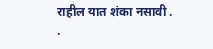राहील यात शंका नसावी .
.